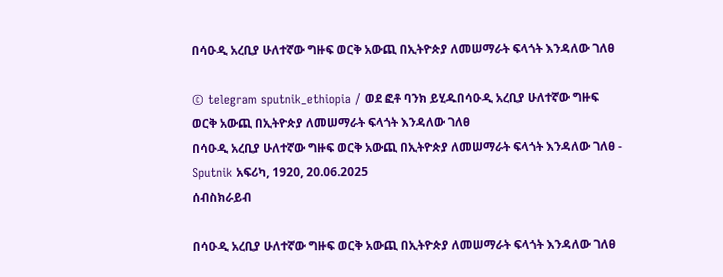በሳዑዲ አረቢያ ሁለተኛው ግዙፍ ወርቅ አውጪ በኢትዮጵያ ለመሠማራት ፍላጎት እንዳለው ገለፀ

© telegram sputnik_ethiopia / ወደ ፎቶ ባንክ ይሂዱበሳዑዲ አረቢያ ሁለተኛው ግዙፍ ወርቅ አውጪ በኢትዮጵያ ለመሠማራት ፍላጎት እንዳለው ገለፀ
በሳዑዲ አረቢያ ሁለተኛው ግዙፍ ወርቅ አውጪ በኢትዮጵያ ለመሠማራት ፍላጎት እንዳለው ገለፀ - Sputnik አፍሪካ, 1920, 20.06.2025
ሰብስክራይብ

በሳዑዲ አረቢያ ሁለተኛው ግዙፍ ወርቅ አውጪ በኢትዮጵያ ለመሠማራት ፍላጎት እንዳለው ገለፀ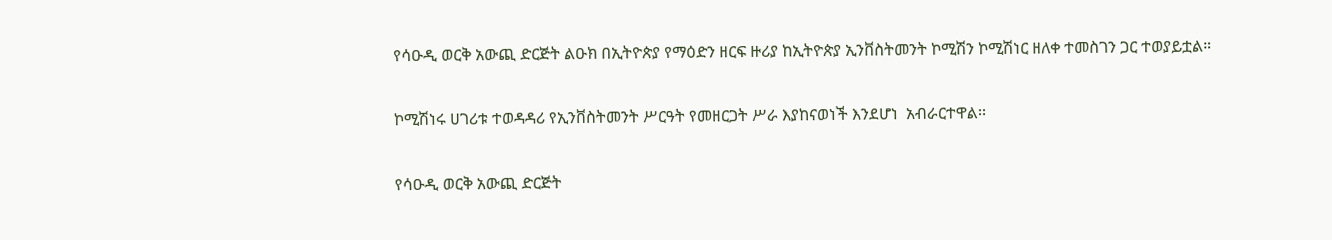የሳዑዲ ወርቅ አውጪ ድርጅት ልዑክ በኢትዮጵያ የማዕድን ዘርፍ ዙሪያ ከኢትዮጵያ ኢንቨስትመንት ኮሚሽን ኮሚሽነር ዘለቀ ተመስገን ጋር ተወያይቷል።

ኮሚሽነሩ ሀገሪቱ ተወዳዳሪ የኢንቨስትመንት ሥርዓት የመዘርጋት ሥራ እያከናወነች እንደሆነ  አብራርተዋል፡፡

የሳዑዲ ወርቅ አውጪ ድርጅት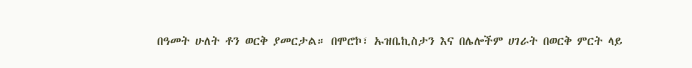በዓመት ሁለት ቶን ወርቅ ያመርታል። በሞሮኮ፣ ኡዝቤኪስታን እና በሌሎችም ሀገራት በወርቅ ምርት ላይ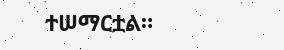ተሠማርቷል።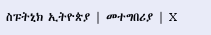ስፑትኒክ ኢትዮጵያ | መተግበሪያ | X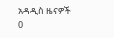አዳዲስ ዜናዎች
0